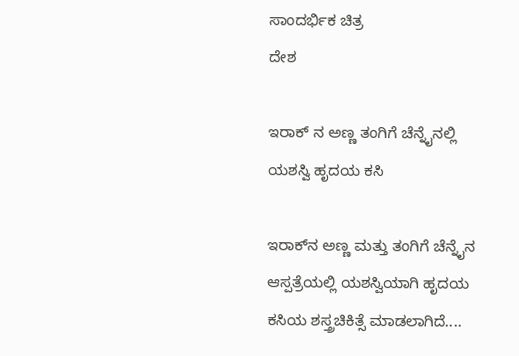ಸಾಂದರ್ಭಿಕ ಚಿತ್ರ
ದೇಶ

ಇರಾಕ್ ನ ಅಣ್ಣ ತಂಗಿಗೆ ಚೆನ್ನೈನಲ್ಲಿ ಯಶಸ್ವಿ ಹೃದಯ ಕಸಿ

ಇರಾಕ್‌ನ ಅಣ್ಣ ಮತ್ತು ತಂಗಿಗೆ ಚೆನ್ನೈನ ಆಸ್ಪತ್ರೆಯಲ್ಲಿ ಯಶಸ್ವಿಯಾಗಿ ಹೃದಯ ಕಸಿಯ ಶಸ್ತ್ರಚಿಕಿತ್ಸೆ ಮಾಡಲಾಗಿದೆ....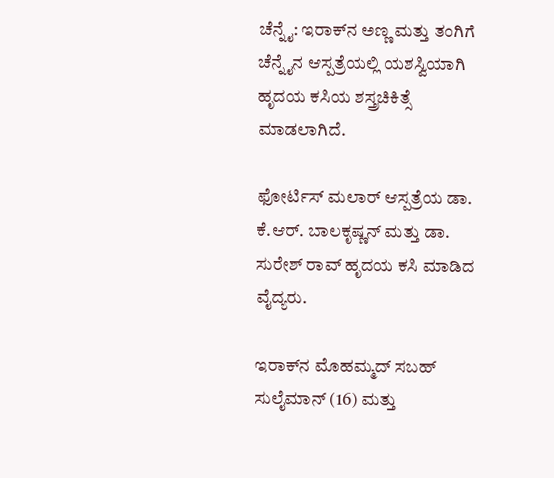ಚೆನ್ನೈ: ಇರಾಕ್‌ನ ಅಣ್ಣ ಮತ್ತು ತಂಗಿಗೆ ಚೆನ್ನೈನ ಆಸ್ಪತ್ರೆಯಲ್ಲಿ ಯಶಸ್ವಿಯಾಗಿ ಹೃದಯ ಕಸಿಯ ಶಸ್ತ್ರಚಿಕಿತ್ಸೆ ಮಾಡಲಾಗಿದೆ.

ಫೋರ್ಟಿಸ್‌ ಮಲಾರ್‌ ಆಸ್ಪತ್ರೆಯ ಡಾ. ಕೆ.ಆರ್‌. ಬಾಲಕೃಷ್ಣನ್‌ ಮತ್ತು ಡಾ. ಸುರೇಶ್ ರಾವ್‌ ಹೃದಯ ಕಸಿ ಮಾಡಿದ ವೈದ್ಯರು.

ಇರಾಕ್‌ನ ಮೊಹಮ್ಮದ್‌ ಸಬಹ್‌ ಸುಲೈಮಾನ್‌ (16) ಮತ್ತು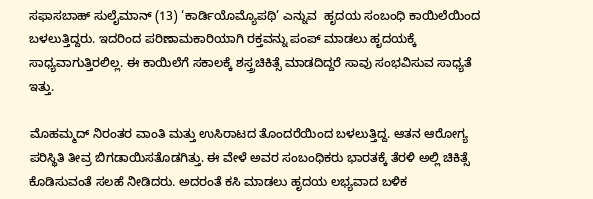ಸಫಾಸಬಾಹ್‌ ಸುಲೈಮಾನ್‌ (13) ‘ಕಾರ್ಡಿಯೊಮ್ಯೊಪಥಿ’ ಎನ್ನುವ  ಹೃದಯ ಸಂಬಂಧಿ ಕಾಯಿಲೆಯಿಂದ ಬಳಲುತ್ತಿದ್ದರು. ಇದರಿಂದ ಪರಿಣಾಮಕಾರಿಯಾಗಿ ರಕ್ತವನ್ನು ಪಂಪ್‌ ಮಾಡಲು ಹೃದಯಕ್ಕೆ ಸಾಧ್ಯವಾಗುತ್ತಿರಲಿಲ್ಲ. ಈ ಕಾಯಿಲೆಗೆ ಸಕಾಲಕ್ಕೆ ಶಸ್ತ್ರಚಿಕಿತ್ಸೆ ಮಾಡದಿದ್ದರೆ ಸಾವು ಸಂಭವಿಸುವ ಸಾಧ್ಯತೆ ಇತ್ತು.

ಮೊಹಮ್ಮದ್‌ ನಿರಂತರ ವಾಂತಿ ಮತ್ತು ಉಸಿರಾಟದ ತೊಂದರೆಯಿಂದ ಬಳಲುತ್ತಿದ್ದ. ಆತನ ಆರೋಗ್ಯ ಪರಿಸ್ಥಿತಿ ತೀವ್ರ ಬಿಗಡಾಯಿಸತೊಡಗಿತ್ತು. ಈ ವೇಳೆ ಅವರ ಸಂಬಂಧಿಕರು ಭಾರತಕ್ಕೆ ತೆರಳಿ ಅಲ್ಲಿ ಚಿಕಿತ್ಸೆ ಕೊಡಿಸುವಂತೆ ಸಲಹೆ ನೀಡಿದರು. ಅದರಂತೆ ಕಸಿ ಮಾಡಲು ಹೃದಯ ಲಭ್ಯವಾದ ಬಳಿಕ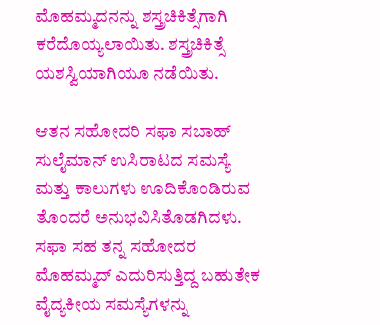ಮೊಹಮ್ಮದನನ್ನು ಶಸ್ತ್ರಚಿಕಿತ್ಸೆಗಾಗಿ ಕರೆದೊಯ್ಯಲಾಯಿತು. ಶಸ್ತ್ರಚಿಕಿತ್ಸೆ ಯಶಸ್ವಿಯಾಗಿಯೂ ನಡೆಯಿತು.

ಆತನ ಸಹೋದರಿ ಸಫಾ ಸಬಾಹ್‌ ಸುಲೈಮಾನ್‌ ಉಸಿರಾಟದ ಸಮಸ್ಯೆ ಮತ್ತು ಕಾಲುಗಳು ಊದಿಕೊಂಡಿರುವ ತೊಂದರೆ ಅನುಭವಿಸಿತೊಡಗಿದಳು. ಸಫಾ ಸಹ ತನ್ನ ಸಹೋದರ  ಮೊಹಮ್ಮದ್‌ ಎದುರಿಸುತ್ತಿದ್ದ ಬಹುತೇಕ ವೈದ್ಯಕೀಯ ಸಮಸ್ಯೆಗಳನ್ನು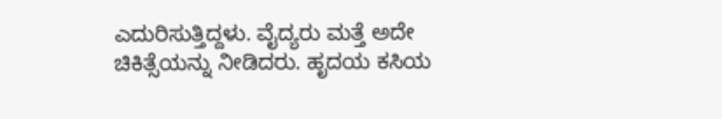ಎದುರಿಸುತ್ತಿದ್ದಳು. ವೈದ್ಯರು ಮತ್ತೆ ಅದೇ ಚಿಕಿತ್ಸೆಯನ್ನು ನೀಡಿದರು. ಹೃದಯ ಕಸಿಯ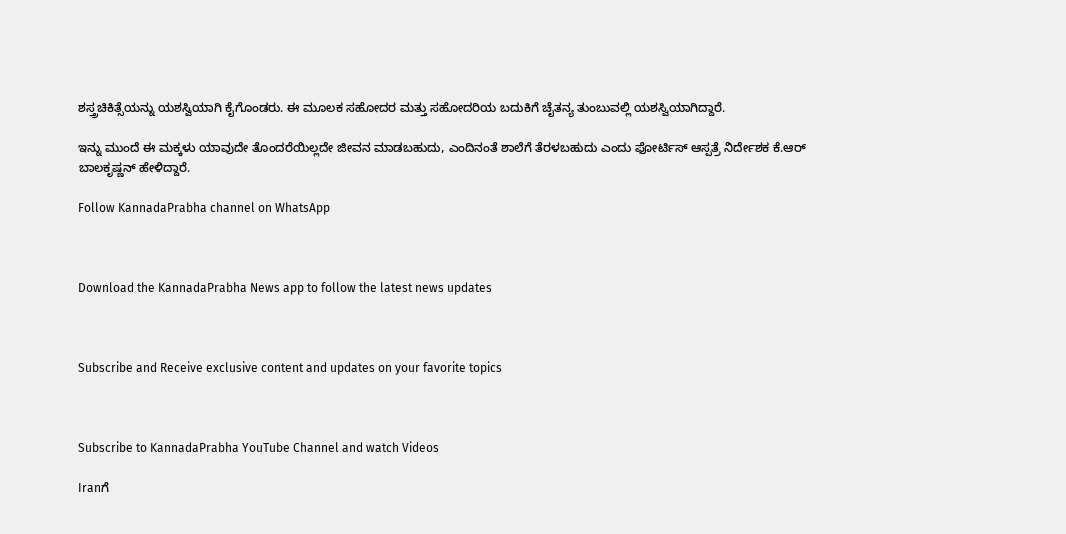ಶಸ್ತ್ರಚಿಕಿತ್ಸೆಯನ್ನು ಯಶಸ್ವಿಯಾಗಿ ಕೈಗೊಂಡರು. ಈ ಮೂಲಕ ಸಹೋದರ ಮತ್ತು ಸಹೋದರಿಯ ಬದುಕಿಗೆ ಚೈತನ್ಯ ತುಂಬುವಲ್ಲಿ ಯಶಸ್ವಿಯಾಗಿದ್ದಾರೆ.

ಇನ್ನು ಮುಂದೆ ಈ ಮಕ್ಕಳು ಯಾವುದೇ ತೊಂದರೆಯಿಲ್ಲದೇ ಜೀವನ ಮಾಡಬಹುದು, ಎಂದಿನಂತೆ ಶಾಲೆಗೆ ತೆರಳಬಹುದು ಎಂದು ಫೋರ್ಟಿಸ್ ಆಸ್ಪತ್ರೆ ನಿರ್ದೇಶಕ ಕೆ.ಆರ್ ಬಾಲಕೃಷ್ಣನ್ ಹೇಳಿದ್ದಾರೆ.

Follow KannadaPrabha channel on WhatsApp



Download the KannadaPrabha News app to follow the latest news updates



Subscribe and Receive exclusive content and updates on your favorite topics



Subscribe to KannadaPrabha YouTube Channel and watch Videos

Iranಗೆ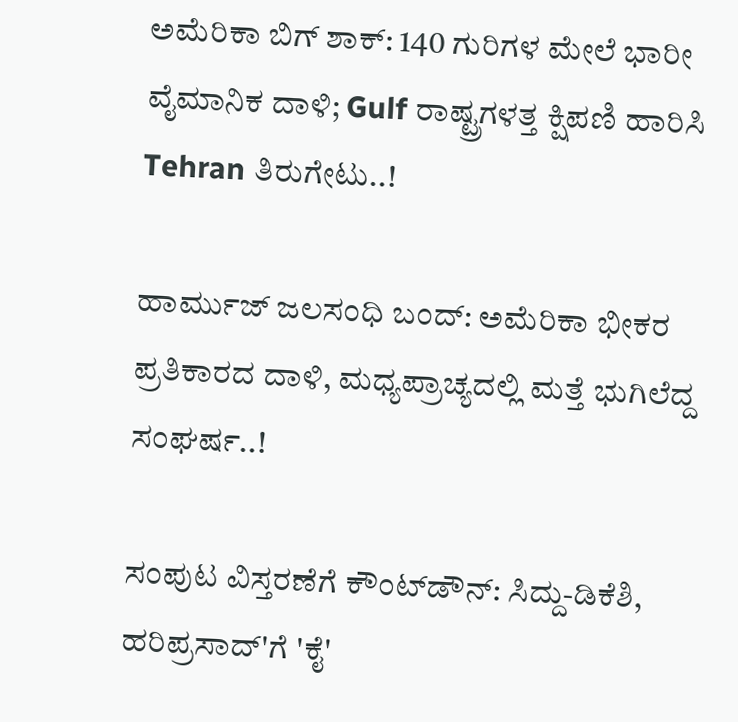ಅಮೆರಿಕಾ ಬಿಗ್ ಶಾಕ್: 140 ಗುರಿಗಳ ಮೇಲೆ ಭಾರೀ ವೈಮಾನಿಕ ದಾಳಿ; Gulf ರಾಷ್ಟ್ರಗಳತ್ತ ಕ್ಷಿಪಣಿ ಹಾರಿಸಿ Tehran ತಿರುಗೇಟು..!

ಹಾರ್ಮುಜ್ ಜಲಸಂಧಿ ಬಂದ್: ಅಮೆರಿಕಾ ಭೀಕರ ಪ್ರತಿಕಾರದ ದಾಳಿ, ಮಧ್ಯಪ್ರಾಚ್ಯದಲ್ಲಿ ಮತ್ತೆ ಭುಗಿಲೆದ್ದ ಸಂಘರ್ಷ..!

ಸಂಪುಟ ವಿಸ್ತರಣೆಗೆ ಕೌಂಟ್‌ಡೌನ್: ಸಿದ್ದು-ಡಿಕೆಶಿ, ಹರಿಪ್ರಸಾದ್'ಗೆ 'ಕೈ'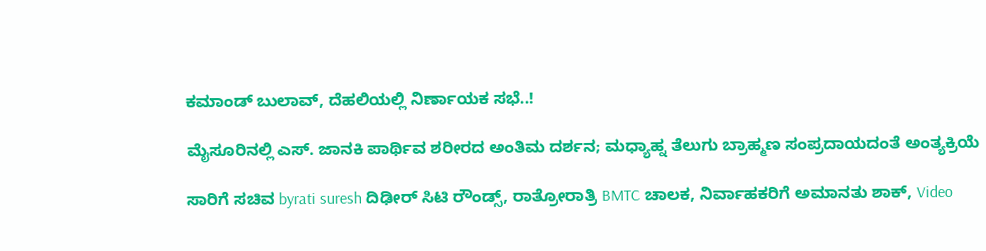ಕಮಾಂಡ್ ಬುಲಾವ್, ದೆಹಲಿಯಲ್ಲಿ ನಿರ್ಣಾಯಕ ಸಭೆ..!

ಮೈಸೂರಿನಲ್ಲಿ ಎಸ್. ಜಾನಕಿ ಪಾರ್ಥಿವ ಶರೀರದ ಅಂತಿಮ ದರ್ಶನ; ಮಧ್ಯಾಹ್ನ ತೆಲುಗು ಬ್ರಾಹ್ಮಣ ಸಂಪ್ರದಾಯದಂತೆ ಅಂತ್ಯಕ್ರಿಯೆ

ಸಾರಿಗೆ ಸಚಿವ byrati suresh ದಿಢೀರ್ ಸಿಟಿ ರೌಂಡ್ಸ್, ರಾತ್ರೋರಾತ್ರಿ BMTC ಚಾಲಕ, ನಿರ್ವಾಹಕರಿಗೆ ಅಮಾನತು ಶಾಕ್, Video